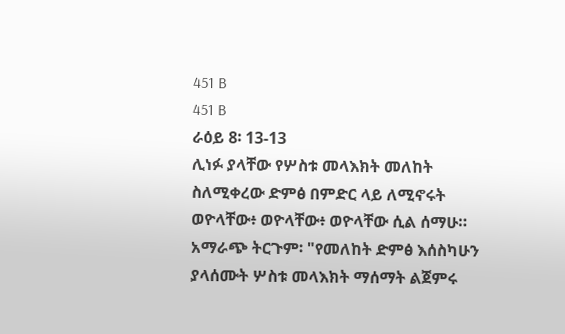451 B
451 B
ራዕይ 8፡ 13-13
ሊነፉ ያላቸው የሦስቱ መላእክት መለከት ስለሚቀረው ድምፅ በምድር ላይ ለሚኖሩት ወዮላቸው፥ ወዮላቸው፥ ወዮላቸው ሲል ሰማሁ። አማራጭ ትርጉም፡ "የመለከት ድምፅ እሰስካሁን ያላሰሙት ሦስቱ መላእክት ማሰማት ልጀምሩ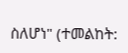ስለሆነ" (ተመልከት: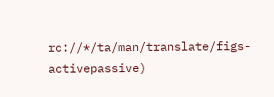rc://*/ta/man/translate/figs-activepassive)